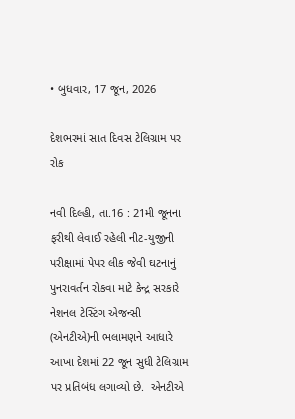• બુધવાર, 17 જૂન, 2026

દેશભરમાં સાત દિવસ ટેલિગ્રામ પર રોક

નવી દિલ્હી, તા.16 : 21મી જૂનના ફરીથી લેવાઈ રહેલી નીટ-યુજીની પરીક્ષામાં પેપર લીક જેવી ઘટનાનું પુનરાવર્તન રોકવા માટે કેન્દ્ર સરકારે નેશનલ ટેસ્ટિંગ એજન્સી (એનટીએ)ની ભલામણને આધારે આખા દેશમાં 22 જૂન સુધી ટેલિગ્રામ પર પ્રતિબંધ લગાવ્યો છે.  એનટીએ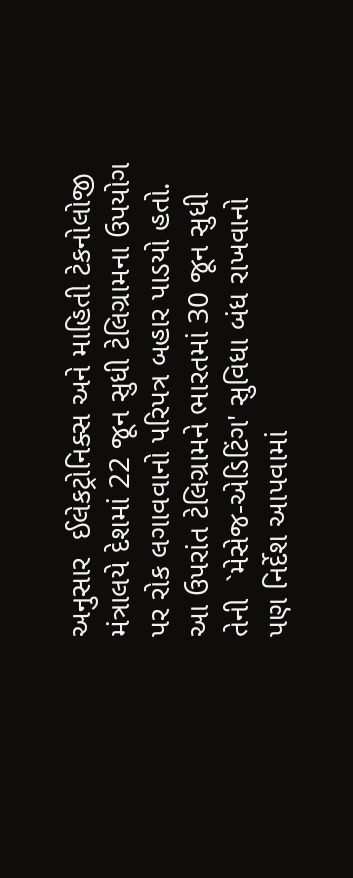અનુસાર  ઈલેકટ્રોનિક્સ અને માહિતી ટેકનોલોજી મંત્રાલયે દેશમાં 22 જૂન સુધી ટેલિગ્રામના ઉપયોગ પર રોક લગાવવાનો પરિપત્ર બહાર પાડયો હતો. આ ઉપરાંત ટેલિગ્રામને ભારતમાં 30 જૂન સુધી તેની  `મેસેજ-એડિટિંગ' સુવિધા બંધ રાખવાનો પણ નિર્દેશ આપવામાં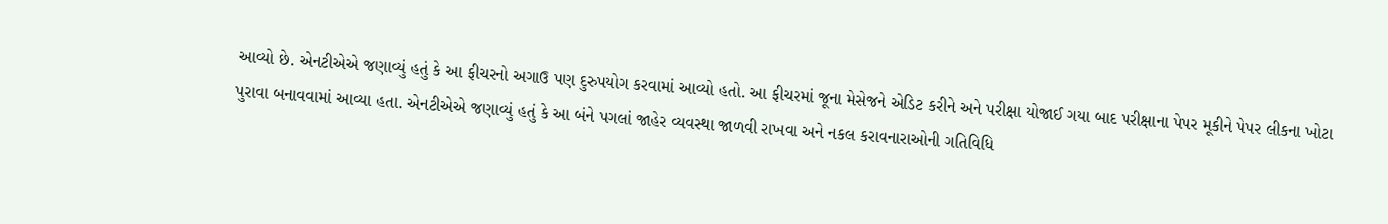આવ્યો છે. એનટીએએ જણાવ્યું હતું કે આ ફીચરનો અગાઉ પણ દુરુપયોગ કરવામાં આવ્યો હતો. આ ફીચરમાં જૂના મેસેજને એડિટ કરીને અને પરીક્ષા યોજાઈ ગયા બાદ પરીક્ષાના પેપર મૂકીને પેપર લીકના ખોટા પુરાવા બનાવવામાં આવ્યા હતા. એનટીએએ જણાવ્યું હતું કે આ બંને પગલાં જાહેર વ્યવસ્થા જાળવી રાખવા અને નકલ કરાવનારાઓની ગતિવિધિ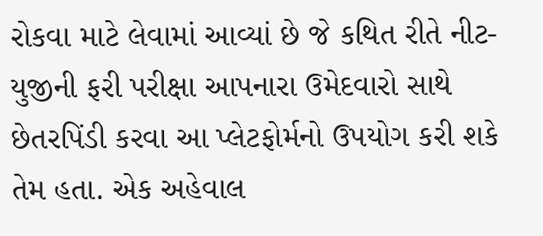રોકવા માટે લેવામાં આવ્યાં છે જે કથિત રીતે નીટ-યુજીની ફરી પરીક્ષા આપનારા ઉમેદવારો સાથે છેતરપિંડી કરવા આ પ્લેટફોર્મનો ઉપયોગ કરી શકે તેમ હતા. એક અહેવાલ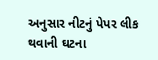અનુસાર નીટનું પેપર લીક થવાની ઘટના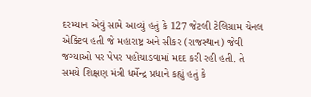દરમ્યાન એવું સામે આવ્યું હતું કે 127 જેટલી ટેલિગ્રામ ચેનલ એક્ટિવ હતી જે મહારાષ્ટ્ર અને સીકર (રાજસ્થાન) જેવી જગ્યાઓ પર પેપર પહોંચાડવામાં મદદ કરી રહી હતી. તે સમયે શિક્ષણ મંત્રી ધર્મેન્દ્ર પ્રધાને કહ્યું હતું કે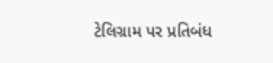ટેલિગ્રામ પર પ્રતિબંધ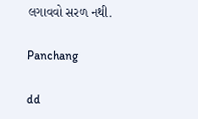લગાવવો સરળ નથી.

Panchang

dd